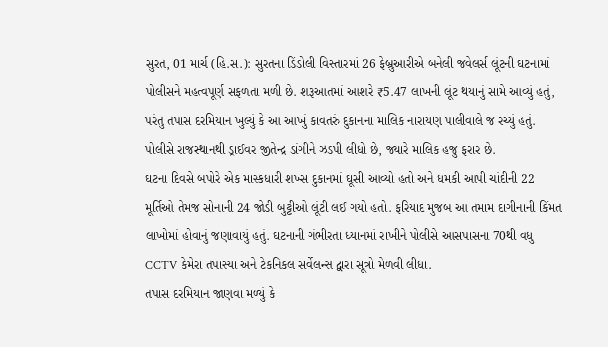સુરત, 01 માર્ચ (હિ.સ.): સુરતના ડિંડોલી વિસ્તારમાં 26 ફેબ્રુઆરીએ બનેલી જવેલર્સ લૂંટની ઘટનામાં પોલીસને મહત્વપૂર્ણ સફળતા મળી છે. શરૂઆતમાં આશરે ₹5.47 લાખની લૂંટ થયાનું સામે આવ્યું હતું, પરંતુ તપાસ દરમિયાન ખુલ્યું કે આ આખું કાવતરું દુકાનના માલિક નારાયણ પાલીવાલે જ રચ્યું હતું. પોલીસે રાજસ્થાનથી ડ્રાઈવર જીતેન્દ્ર ડાંગીને ઝડપી લીધો છે, જ્યારે માલિક હજુ ફરાર છે.
ઘટના દિવસે બપોરે એક માસ્કધારી શખ્સ દુકાનમાં ઘૂસી આવ્યો હતો અને ધમકી આપી ચાંદીની 22 મૂર્તિઓ તેમજ સોનાની 24 જોડી બુટ્ટીઓ લૂંટી લઈ ગયો હતો. ફરિયાદ મુજબ આ તમામ દાગીનાની કિંમત લાખોમાં હોવાનું જણાવાયું હતું. ઘટનાની ગંભીરતા ધ્યાનમાં રાખીને પોલીસે આસપાસના 70થી વધુ CCTV કેમેરા તપાસ્યા અને ટેકનિકલ સર્વેલન્સ દ્વારા સૂત્રો મેળવી લીધા.
તપાસ દરમિયાન જાણવા મળ્યું કે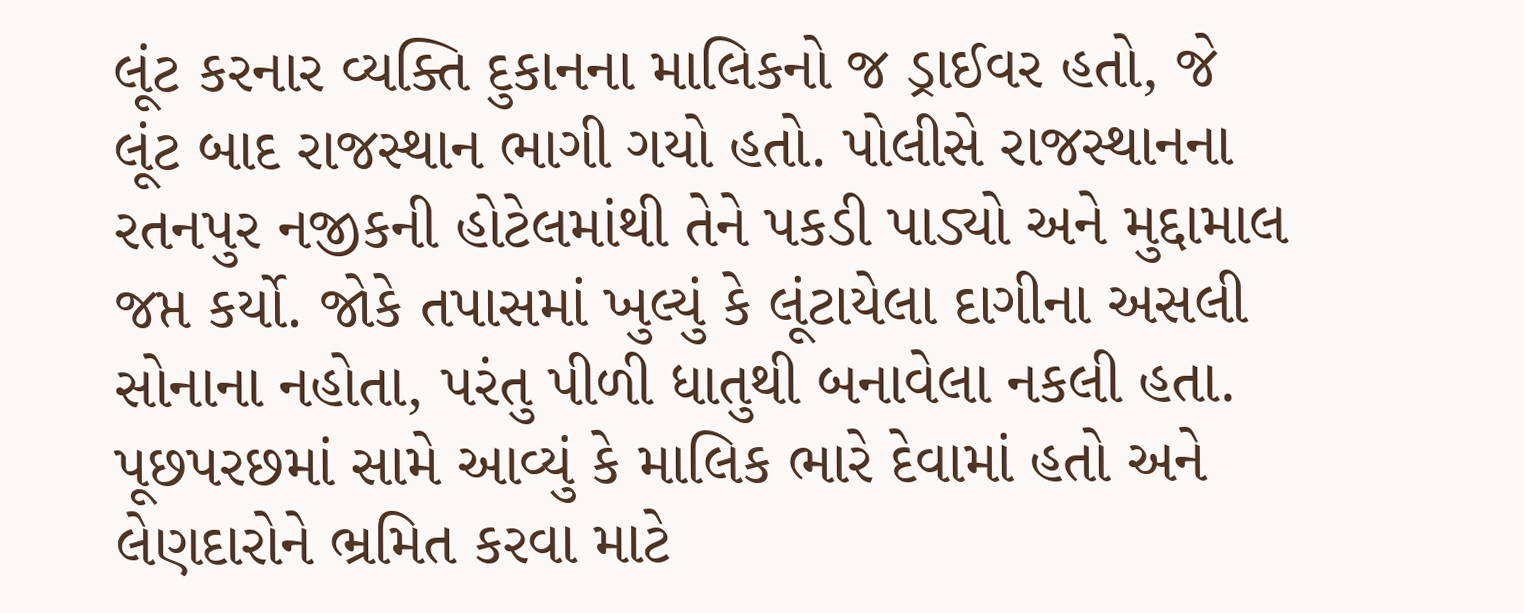લૂંટ કરનાર વ્યક્તિ દુકાનના માલિકનો જ ડ્રાઈવર હતો, જે લૂંટ બાદ રાજસ્થાન ભાગી ગયો હતો. પોલીસે રાજસ્થાનના રતનપુર નજીકની હોટેલમાંથી તેને પકડી પાડ્યો અને મુદ્દામાલ જપ્ત કર્યો. જોકે તપાસમાં ખુલ્યું કે લૂંટાયેલા દાગીના અસલી સોનાના નહોતા, પરંતુ પીળી ધાતુથી બનાવેલા નકલી હતા.
પૂછપરછમાં સામે આવ્યું કે માલિક ભારે દેવામાં હતો અને લેણદારોને ભ્રમિત કરવા માટે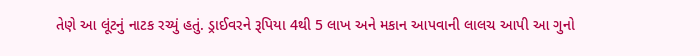તેણે આ લૂંટનું નાટક રચ્યું હતું. ડ્રાઈવરને રૂપિયા 4થી 5 લાખ અને મકાન આપવાની લાલચ આપી આ ગુનો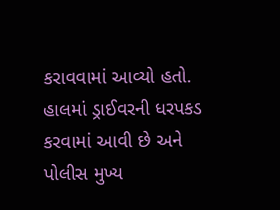કરાવવામાં આવ્યો હતો. હાલમાં ડ્રાઈવરની ધરપકડ કરવામાં આવી છે અને પોલીસ મુખ્ય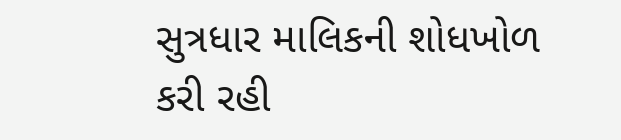સુત્રધાર માલિકની શોધખોળ કરી રહી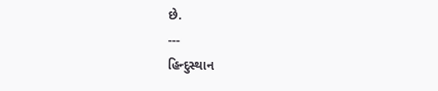છે.
---
હિન્દુસ્થાન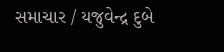સમાચાર / યજુવેન્દ્ર દુબે